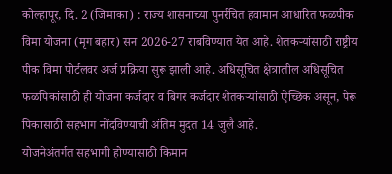कोल्हापूर, दि. 2 (जिमाका) : राज्य शासनाच्या पुनर्रचित हवामान आधारित फळपीक विमा योजना (मृग बहार) सन 2026-27 राबविण्यात येत आहे. शेतकऱ्यांसाठी राष्ट्रीय पीक विमा पोर्टलवर अर्ज प्रक्रिया सुरू झाली आहे. अधिसूचित क्षेत्रातील अधिसूचित फळपिकांसाठी ही योजना कर्जदार व बिगर कर्जदार शेतकऱ्यांसाठी ऐच्छिक असून, पेरू पिकासाठी सहभाग नोंदविण्याची अंतिम मुदत 14 जुलै आहे.
योजनेअंतर्गत सहभागी होण्यासाठी किमान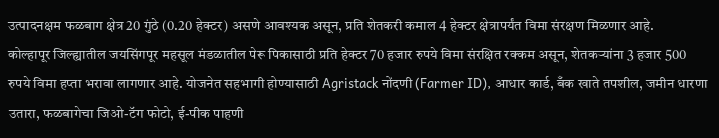उत्पादनक्षम फळबाग क्षेत्र 20 गुंठे (0.20 हेक्टर) असणे आवश्यक असून, प्रति शेतकरी कमाल 4 हेक्टर क्षेत्रापर्यंत विमा संरक्षण मिळणार आहे.
कोल्हापूर जिल्ह्यातील जयसिंगपूर महसूल मंडळातील पेरू पिकासाठी प्रति हेक्टर 70 हजार रुपये विमा संरक्षित रक्कम असून, शेतकऱ्यांना 3 हजार 500 रुपये विमा हप्ता भरावा लागणार आहे. योजनेत सहभागी होण्यासाठी Agristack नोंदणी (Farmer ID), आधार कार्ड, बँक खाते तपशील, जमीन धारणा उतारा, फळबागेचा जिओ-टॅग फोटो, ई-पीक पाहणी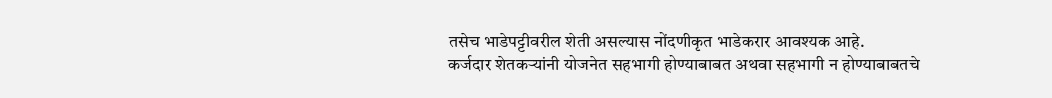तसेच भाडेपट्टीवरील शेती असल्यास नोंदणीकृत भाडेकरार आवश्यक आहे.
कर्जदार शेतकऱ्यांनी योजनेत सहभागी होण्याबाबत अथवा सहभागी न होण्याबाबतचे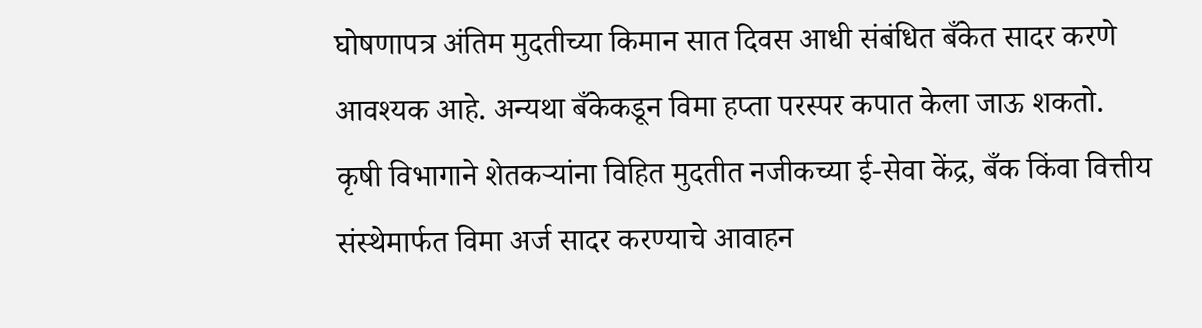घोषणापत्र अंतिम मुदतीच्या किमान सात दिवस आधी संबंधित बँकेत सादर करणे आवश्यक आहे. अन्यथा बँकेकडून विमा हप्ता परस्पर कपात केला जाऊ शकतो.
कृषी विभागाने शेतकऱ्यांना विहित मुदतीत नजीकच्या ई-सेवा केंद्र, बँक किंवा वित्तीय संस्थेमार्फत विमा अर्ज सादर करण्याचे आवाहन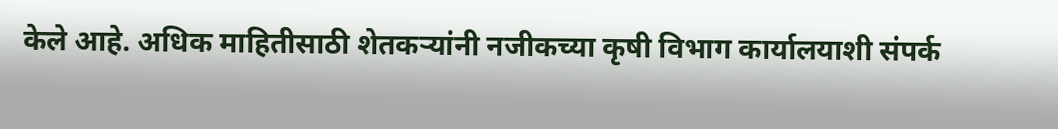केले आहे. अधिक माहितीसाठी शेतकऱ्यांनी नजीकच्या कृषी विभाग कार्यालयाशी संपर्क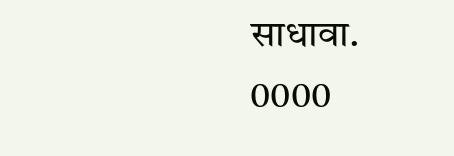साधावा.
0000